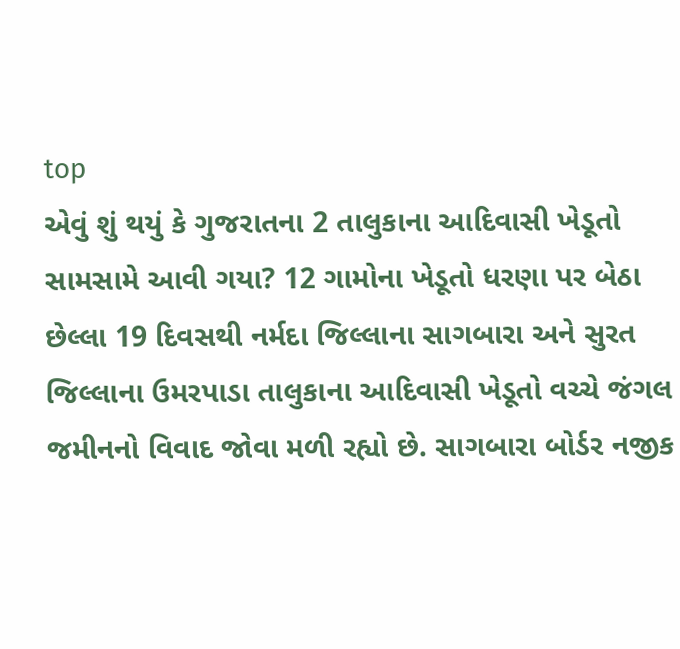top
એવું શું થયું કે ગુજરાતના 2 તાલુકાના આદિવાસી ખેડૂતો સામસામે આવી ગયા? 12 ગામોના ખેડૂતો ધરણા પર બેઠા
છેલ્લા 19 દિવસથી નર્મદા જિલ્લાના સાગબારા અને સુરત જિલ્લાના ઉમરપાડા તાલુકાના આદિવાસી ખેડૂતો વચ્ચે જંગલ જમીનનો વિવાદ જોવા મળી રહ્યો છે. સાગબારા બોર્ડર નજીક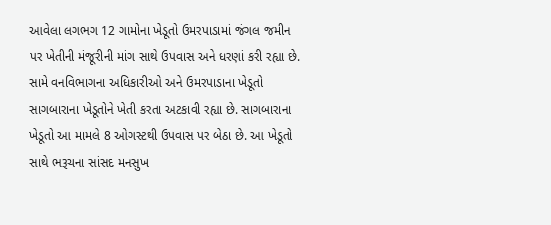આવેલા લગભગ 12 ગામોના ખેડૂતો ઉમરપાડામાં જંગલ જમીન પર ખેતીની મંજૂરીની માંગ સાથે ઉપવાસ અને ધરણાં કરી રહ્યા છે. સામે વનવિભાગના અધિકારીઓ અને ઉમરપાડાના ખેડૂતો સાગબારાના ખેડૂતોને ખેતી કરતા અટકાવી રહ્યા છે. સાગબારાના ખેડૂતો આ મામલે 8 ઓગસ્ટથી ઉપવાસ પર બેઠા છે. આ ખેડૂતો સાથે ભરૂચના સાંસદ મનસુખ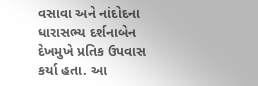વસાવા અને નાંદોદના ધારાસભ્ય દર્શનાબેન દેખમુખે પ્રતિક ઉપવાસ કર્યા હતા. આ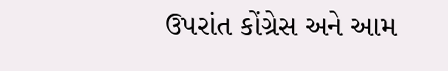ઉપરાંત કોંગ્રેસ અને આમ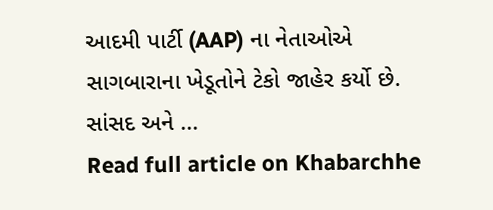આદમી પાર્ટી (AAP) ના નેતાઓએ સાગબારાના ખેડૂતોને ટેકો જાહેર કર્યો છે. સાંસદ અને ...
Read full article on Khabarchhe